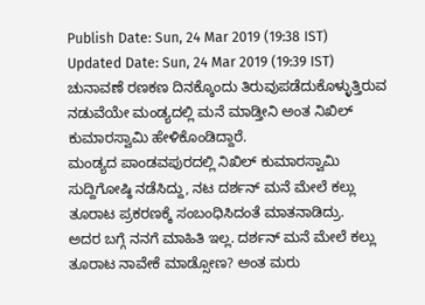Publish Date: Sun, 24 Mar 2019 (19:38 IST)
Updated Date: Sun, 24 Mar 2019 (19:39 IST)
ಚುನಾವಣೆ ರಣಕಣ ದಿನಕ್ಕೊಂದು ತಿರುವುಪಡೆದುಕೊಳ್ಳುತ್ತಿರುವ ನಡುವೆಯೇ ಮಂಡ್ಯದಲ್ಲಿ ಮನೆ ಮಾಡ್ತೀನಿ ಅಂತ ನಿಖಿಲ್ ಕುಮಾರಸ್ವಾಮಿ ಹೇಳಿಕೊಂಡಿದ್ದಾರೆ.
ಮಂಡ್ಯದ ಪಾಂಡವಪುರದಲ್ಲಿ ನಿಖಿಲ್ ಕುಮಾರಸ್ವಾಮಿ ಸುದ್ದಿಗೋಷ್ಠಿ ನಡೆಸಿದ್ದು, ನಟ ದರ್ಶನ್ ಮನೆ ಮೇಲೆ ಕಲ್ಲು ತೂರಾಟ ಪ್ರಕರಣಕ್ಕೆ ಸಂಬಂಧಿಸಿದಂತೆ ಮಾತನಾಡಿದ್ರು.
ಅದರ ಬಗ್ಗೆ ನನಗೆ ಮಾಹಿತಿ ಇಲ್ಲ. ದರ್ಶನ್ ಮನೆ ಮೇಲೆ ಕಲ್ಲು ತೂರಾಟ ನಾವೇಕೆ ಮಾಡ್ಸೋಣ? ಅಂತ ಮರು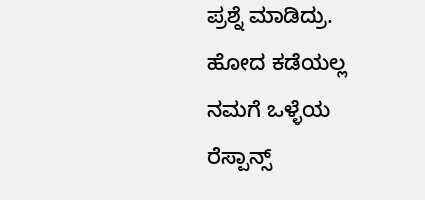ಪ್ರಶ್ನೆ ಮಾಡಿದ್ರು.
ಹೋದ ಕಡೆಯಲ್ಲ ನಮಗೆ ಒಳ್ಳೆಯ ರೆಸ್ಪಾನ್ಸ್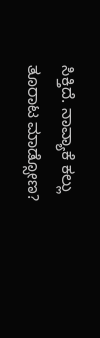ಸಿಕ್ತಿದೆ. ನಾವ್ಯಾಕೆ ಕಲ್ಲು ತೂರಾಟ ಮಾಡ್ಸೋಣ?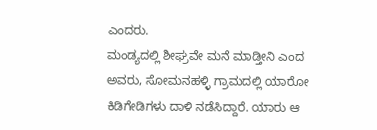ಎಂದರು.
ಮಂಡ್ಯದಲ್ಲಿ ಶೀಘ್ರವೇ ಮನೆ ಮಾಡ್ತೀನಿ ಎಂದ ಅವರು, ಸೋಮನಹಳ್ಳಿ ಗ್ರಾಮದಲ್ಲಿ ಯಾರೋ ಕಿಡಿಗೇಡಿಗಳು ದಾಳಿ ನಡೆಸಿದ್ದಾರೆ. ಯಾರು ಆ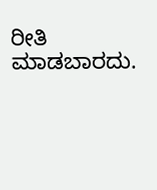ರೀತಿ ಮಾಡಬಾರದು.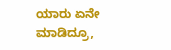ಯಾರು ಏನೇ ಮಾಡಿದ್ರೂ,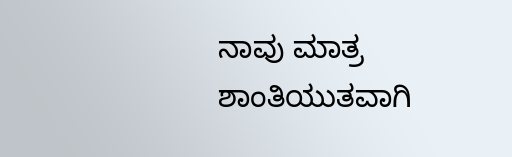ನಾವು ಮಾತ್ರ ಶಾಂತಿಯುತವಾಗಿ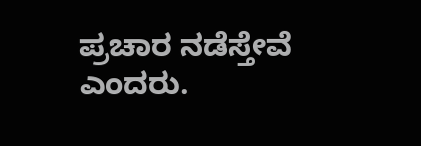ಪ್ರಚಾರ ನಡೆಸ್ತೇವೆ ಎಂದರು.